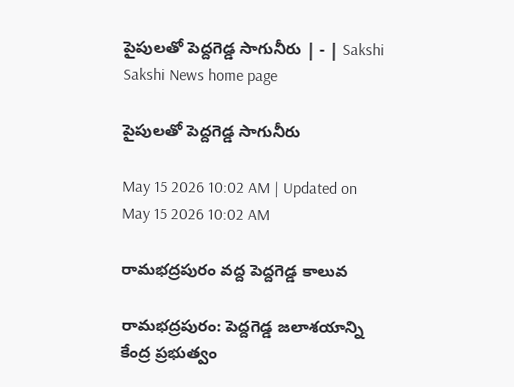పైపులతో పెద్దగెడ్డ సాగునీరు | - | Sakshi
Sakshi News home page

పైపులతో పెద్దగెడ్డ సాగునీరు

May 15 2026 10:02 AM | Updated on May 15 2026 10:02 AM

రామభద్రపురం వద్ద పెద్దగెడ్డ కాలువ

రామభద్రపురం: పెద్దగెడ్డ జలాశయాన్ని కేంద్ర ప్రభుత్వం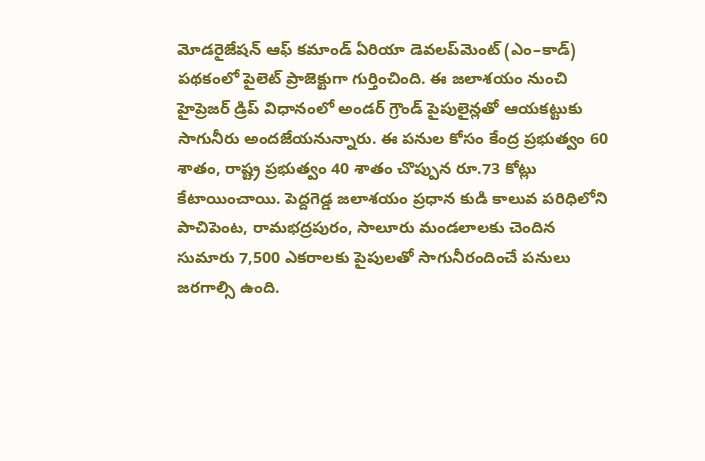మోడరైజేషన్‌ ఆఫ్‌ కమాండ్‌ ఏరియా డెవలప్‌మెంట్‌ (ఎం–కాడ్‌) పథకంలో పైలెట్‌ ప్రాజెక్టుగా గుర్తించింది. ఈ జలాశయం నుంచి హైప్రెజర్‌ డ్రిప్‌ విధానంలో అండర్‌ గ్రౌండ్‌ పైపులైన్లతో ఆయకట్టుకు సాగునీరు అందజేయనున్నారు. ఈ పనుల కోసం కేంద్ర ప్రభుత్వం 60 శాతం, రాష్ట్ర ప్రభుత్వం 40 శాతం చొప్పున రూ.73 కోట్లు కేటాయించాయి. పెద్దగెడ్డ జలాశయం ప్రధాన కుడి కాలువ పరిధిలోని పాచిపెంట, రామభద్రపురం, సాలూరు మండలాలకు చెందిన సుమారు 7,500 ఎకరాలకు పైపులతో సాగునీరందించే పనులు జరగాల్సి ఉంది.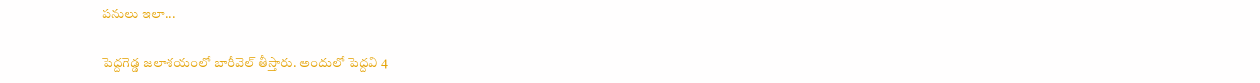పనులు ఇలా...

పెద్దగెడ్డ జలాశయంలో బారీవెల్‌ తీస్తారు. అందులో పెద్దవి 4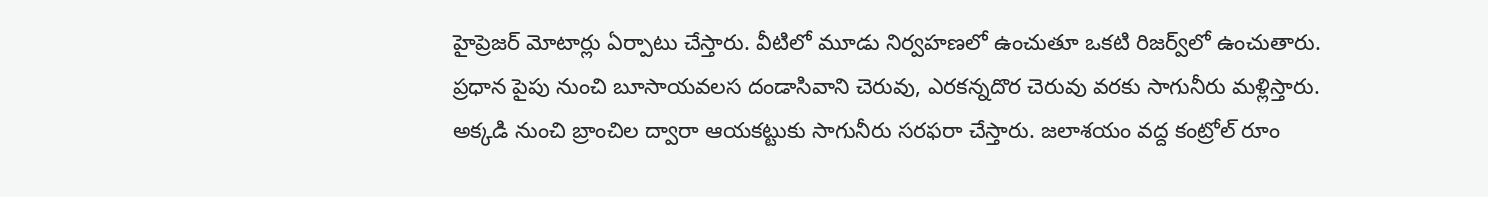హైప్రెజర్‌ మోటార్లు ఏర్పాటు చేస్తారు. వీటిలో మూడు నిర్వహణలో ఉంచుతూ ఒకటి రిజర్వ్‌లో ఉంచుతారు. ప్రధాన పైపు నుంచి బూసాయవలస దండాసివాని చెరువు, ఎరకన్నదొర చెరువు వరకు సాగునీరు మళ్లిస్తారు. అక్కడి నుంచి బ్రాంచిల ద్వారా ఆయకట్టుకు సాగునీరు సరఫరా చేస్తారు. జలాశయం వద్ద కంట్రోల్‌ రూం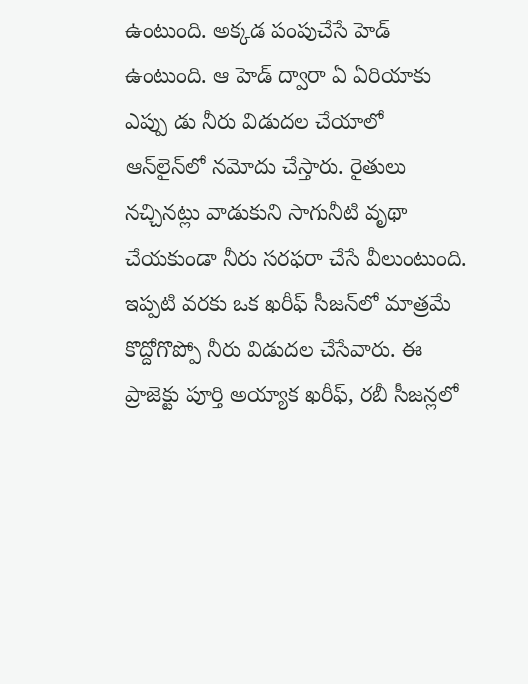ఉంటుంది. అక్కడ పంపుచేసే హెడ్‌ ఉంటుంది. ఆ హెడ్‌ ద్వారా ఏ ఏరియాకు ఎప్పు డు నీరు విడుదల చేయాలో ఆన్‌లైన్‌లో నమోదు చేస్తారు. రైతులు నచ్చినట్లు వాడుకుని సాగునీటి వృథా చేయకుండా నీరు సరఫరా చేసే వీలుంటుంది. ఇప్పటి వరకు ఒక ఖరీఫ్‌ సీజన్‌లో మాత్రమే కొద్దోగొప్పో నీరు విడుదల చేసేవారు. ఈ ప్రాజెక్టు పూర్తి అయ్యాక ఖరీఫ్‌, రబీ సీజన్లలో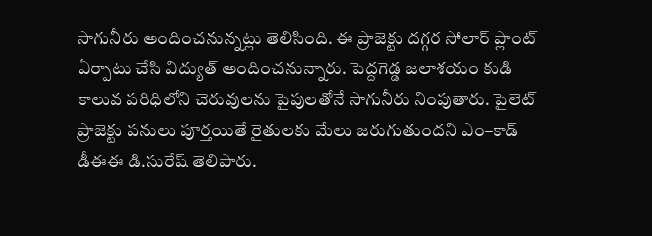సాగునీరు అందించనున్నట్లు తెలిసింది. ఈ ప్రాజెక్టు దగ్గర సోలార్‌ ప్లాంట్‌ ఏర్పాటు చేసి విద్యుత్‌ అందించనున్నారు. పెద్దగెడ్డ జలాశయం కుడి కాలువ పరిధిలోని చెరువులను పైపులతోనే సాగునీరు నింపుతారు. పైలెట్‌ ప్రాజెక్టు పనులు పూర్తయితే రైతులకు మేలు జరుగుతుందని ఎం–కాడ్‌ డీఈఈ డి.సురేష్‌ తెలిపారు.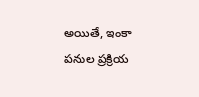అయితే, ఇంకా పనుల ప్రక్రియ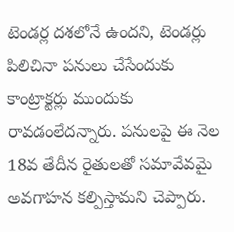టెండర్ల దశలోనే ఉందని, టెండర్లు పిలిచినా పనులు చేసేందుకు కాంట్రాక్టర్లు ముందుకు రావడంలేదన్నారు. పనులపై ఈ నెల 18వ తేదీన రైతులతో సమావేవమై అవగాహన కల్పిస్తామని చెప్పారు.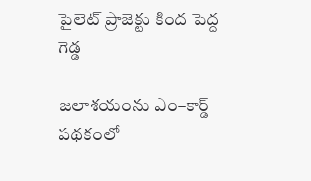పైలెట్‌ ప్రాజెక్టు కింద పెద్ద గెడ్డ

జలాశయంను ఎం–కార్డ్‌ పథకంలో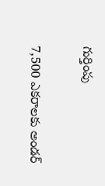గుర్తింపు

7,500 ఎకరాలకు అండర్‌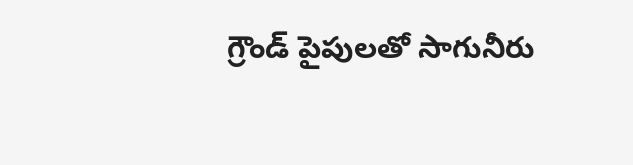గ్రౌండ్‌ పైపులతో సాగునీరు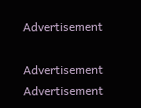Advertisement

Advertisement
Advertisement